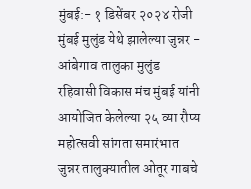मुंबई:- १ डिसेंबर २०२४ रोजी मुंबई मुलुंड येथे झालेल्या जुन्नर - आंबेगाव तालुका मुलुंड रहिवासी विकास मंच मुंबई यांनी आयोजित केलेल्या २५ व्या रौप्य महोत्सवी सांगता समारंभात जुन्नर तालुक्यातील ओतूर गाबचे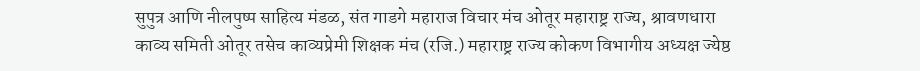सुपुत्र आणि नीलपुष्प साहित्य मंडळ, संत गाडगे महाराज विचार मंच ओतूर महाराष्ट्र राज्य, श्रावणधारा काव्य समिती ओतूर तसेच काव्यप्रेमी शिक्षक मंच (रजि.) महाराष्ट्र राज्य कोकण विभागीय अध्यक्ष ज्येष्ठ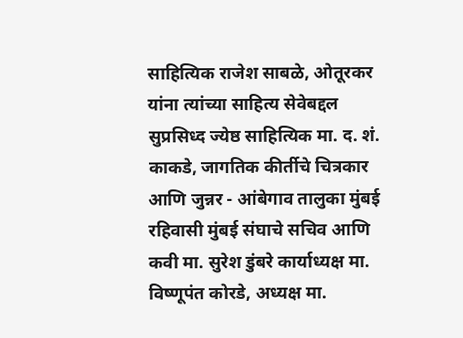साहित्यिक राजेश साबळे, ओतूरकर यांना त्यांच्या साहित्य सेवेबद्दल सुप्रसिध्द ज्येष्ठ साहित्यिक मा. द. शं. काकडे, जागतिक कीर्तीचे चित्रकार आणि जुन्नर - आंबेगाव तालुका मुंबई रहिवासी मुंबई संघाचे सचिव आणि कवी मा. सुरेश डुंबरे कार्याध्यक्ष मा. विष्णूपंत कोरडे, अध्यक्ष मा.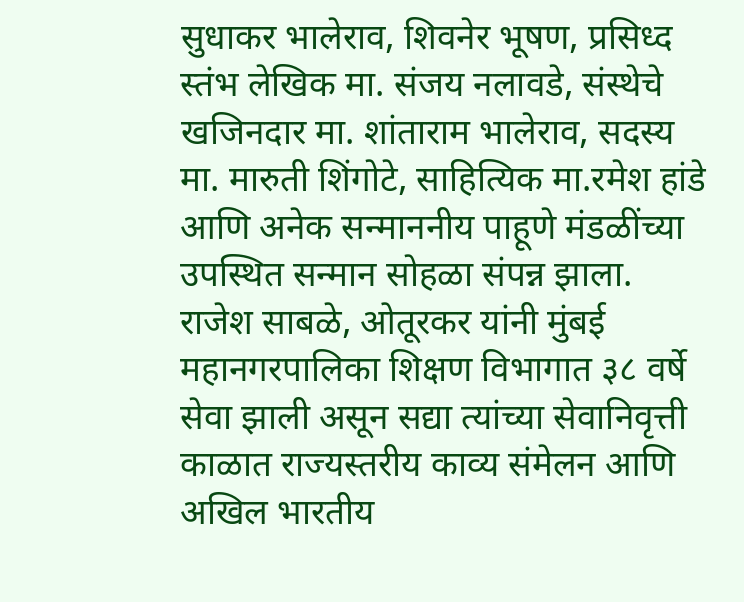सुधाकर भालेराव, शिवनेर भूषण, प्रसिध्द स्तंभ लेखिक मा. संजय नलावडे, संस्थेचे खजिनदार मा. शांताराम भालेराव, सदस्य मा. मारुती शिंगोटे, साहित्यिक मा.रमेश हांडे आणि अनेक सन्माननीय पाहूणे मंडळींच्या उपस्थित सन्मान सोहळा संपन्न झाला.
राजेश साबळे, ओतूरकर यांनी मुंबई महानगरपालिका शिक्षण विभागात ३८ वर्षे सेवा झाली असून सद्या त्यांच्या सेवानिवृत्ती काळात राज्यस्तरीय काव्य संमेलन आणि अखिल भारतीय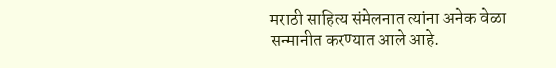मराठी साहित्य संमेलनात त्यांना अनेक वेळा सन्मानीत करण्यात आले आहे.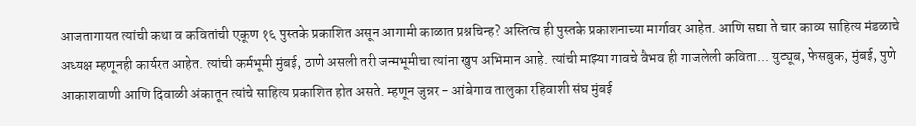आजतागायत त्यांची कथा व कवितांची एकूण १६ पुस्तके प्रकाशित असून आगामी काळात प्रश्नचिन्ह? अस्तित्व ही पुस्तके प्रकाशनाच्या मार्गावर आहेत. आणि सद्या ते चार काव्य साहित्य मंडळाचे अध्यक्ष म्हणूनही कार्यरत आहेत. त्यांची कर्मभूमी मुंबई, ठाणे असली तरी जन्मभूमीचा त्यांना खुप अभिमान आहे. त्यांची माझ्या गावचे वैभव ही गाजलेली कविता... युट्यूब, फेसबुक, मुंबई, पुणे आकाशवाणी आणि दिवाळी अंकातून त्यांचे साहित्य प्रकाशित होत असते. म्हणून जुन्नर - आंबेगाव तालुका रहिवाशी संघ मुंबई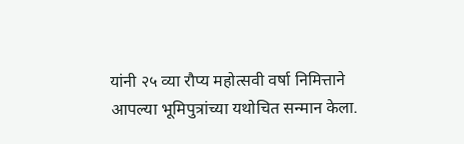यांनी २५ व्या रौप्य महोत्सवी वर्षा निमित्ताने आपल्या भूमिपुत्रांच्या यथोचित सन्मान केला.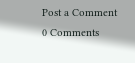Post a Comment
0 Comments